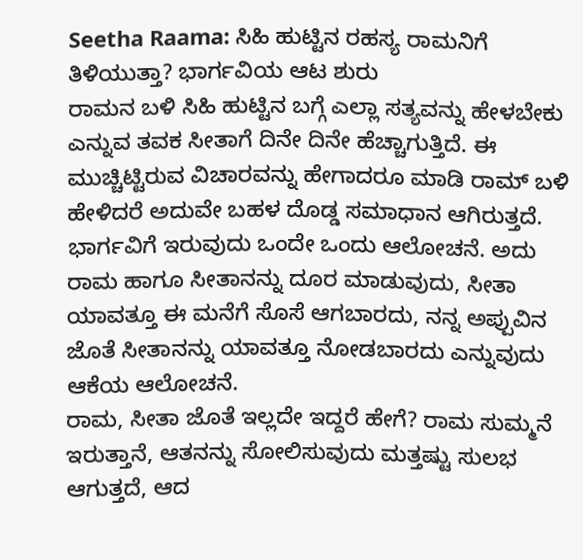Seetha Raama: ಸಿಹಿ ಹುಟ್ಟಿನ ರಹಸ್ಯ ರಾಮನಿಗೆ ತಿಳಿಯುತ್ತಾ? ಭಾರ್ಗವಿಯ ಆಟ ಶುರು
ರಾಮನ ಬಳಿ ಸಿಹಿ ಹುಟ್ಟಿನ ಬಗ್ಗೆ ಎಲ್ಲಾ ಸತ್ಯವನ್ನು ಹೇಳಬೇಕು ಎನ್ನುವ ತವಕ ಸೀತಾಗೆ ದಿನೇ ದಿನೇ ಹೆಚ್ಚಾಗುತ್ತಿದೆ. ಈ ಮುಚ್ಚಿಟ್ಟಿರುವ ವಿಚಾರವನ್ನು ಹೇಗಾದರೂ ಮಾಡಿ ರಾಮ್ ಬಳಿ ಹೇಳಿದರೆ ಅದುವೇ ಬಹಳ ದೊಡ್ಡ ಸಮಾಧಾನ ಆಗಿರುತ್ತದೆ. ಭಾರ್ಗವಿಗೆ ಇರುವುದು ಒಂದೇ ಒಂದು ಆಲೋಚನೆ. ಅದು ರಾಮ ಹಾಗೂ ಸೀತಾನನ್ನು ದೂರ ಮಾಡುವುದು, ಸೀತಾ ಯಾವತ್ತೂ ಈ ಮನೆಗೆ ಸೊಸೆ ಆಗಬಾರದು, ನನ್ನ ಅಪ್ಪುವಿನ ಜೊತೆ ಸೀತಾನನ್ನು ಯಾವತ್ತೂ ನೋಡಬಾರದು ಎನ್ನುವುದು ಆಕೆಯ ಆಲೋಚನೆ.
ರಾಮ, ಸೀತಾ ಜೊತೆ ಇಲ್ಲದೇ ಇದ್ದರೆ ಹೇಗೆ? ರಾಮ ಸುಮ್ಮನೆ ಇರುತ್ತಾನೆ, ಆತನನ್ನು ಸೋಲಿಸುವುದು ಮತ್ತಷ್ಟು ಸುಲಭ ಆಗುತ್ತದೆ, ಆದ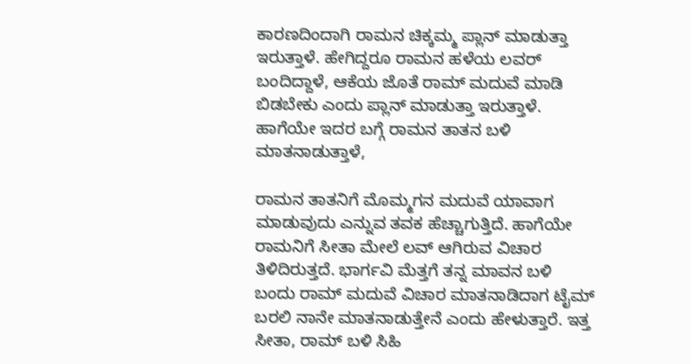ಕಾರಣದಿಂದಾಗಿ ರಾಮನ ಚಿಕ್ಕಮ್ಮ ಪ್ಲಾನ್ ಮಾಡುತ್ತಾ ಇರುತ್ತಾಳೆ. ಹೇಗಿದ್ದರೂ ರಾಮನ ಹಳೆಯ ಲವರ್ ಬಂದಿದ್ದಾಳೆ, ಆಕೆಯ ಜೊತೆ ರಾಮ್ ಮದುವೆ ಮಾಡಿ ಬಿಡಬೇಕು ಎಂದು ಪ್ಲಾನ್ ಮಾಡುತ್ತಾ ಇರುತ್ತಾಳೆ. ಹಾಗೆಯೇ ಇದರ ಬಗ್ಗೆ ರಾಮನ ತಾತನ ಬಳಿ ಮಾತನಾಡುತ್ತಾಳೆ,

ರಾಮನ ತಾತನಿಗೆ ಮೊಮ್ಮಗನ ಮದುವೆ ಯಾವಾಗ ಮಾಡುವುದು ಎನ್ನುವ ತವಕ ಹೆಚ್ಚಾಗುತ್ತಿದೆ. ಹಾಗೆಯೇ ರಾಮನಿಗೆ ಸೀತಾ ಮೇಲೆ ಲವ್ ಆಗಿರುವ ವಿಚಾರ ತಿಳಿದಿರುತ್ತದೆ. ಭಾರ್ಗವಿ ಮೆತ್ತಗೆ ತನ್ನ ಮಾವನ ಬಳಿ ಬಂದು ರಾಮ್ ಮದುವೆ ವಿಚಾರ ಮಾತನಾಡಿದಾಗ ಟೈಮ್ ಬರಲಿ ನಾನೇ ಮಾತನಾಡುತ್ತೇನೆ ಎಂದು ಹೇಳುತ್ತಾರೆ. ಇತ್ತ ಸೀತಾ, ರಾಮ್ ಬಳಿ ಸಿಹಿ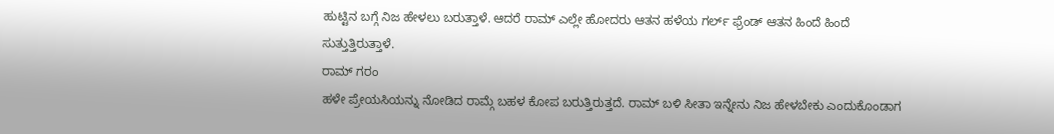ಹುಟ್ಟಿನ ಬಗ್ಗೆ ನಿಜ ಹೇಳಲು ಬರುತ್ತಾಳೆ. ಆದರೆ ರಾಮ್ ಎಲ್ಲೇ ಹೋದರು ಆತನ ಹಳೆಯ ಗರ್ಲ್ ಫ್ರೆಂಡ್ ಆತನ ಹಿಂದೆ ಹಿಂದೆ ಸುತ್ತುತ್ತಿರುತ್ತಾಳೆ.
ರಾಮ್ ಗರಂ
ಹಳೇ ಪ್ರೇಯಸಿಯನ್ನು ನೋಡಿದ ರಾಮ್ಗೆ ಬಹಳ ಕೋಪ ಬರುತ್ತಿರುತ್ತದೆ. ರಾಮ್ ಬಳಿ ಸೀತಾ ಇನ್ನೇನು ನಿಜ ಹೇಳಬೇಕು ಎಂದುಕೊಂಡಾಗ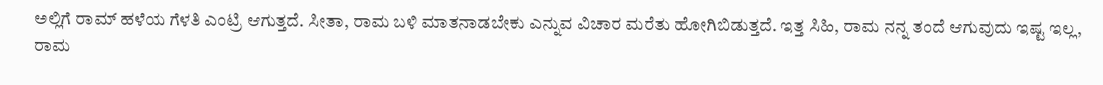ಅಲ್ಲಿಗೆ ರಾಮ್ ಹಳೆಯ ಗೆಳತಿ ಎಂಟ್ರಿ ಆಗುತ್ತದೆ. ಸೀತಾ, ರಾಮ ಬಳಿ ಮಾತನಾಡಬೇಕು ಎನ್ನುವ ವಿಚಾರ ಮರೆತು ಹೋಗಿಬಿಡುತ್ತದೆ. ಇತ್ತ ಸಿಹಿ, ರಾಮ ನನ್ನ ತಂದೆ ಆಗುವುದು ಇಷ್ಟ ಇಲ್ಲ, ರಾಮ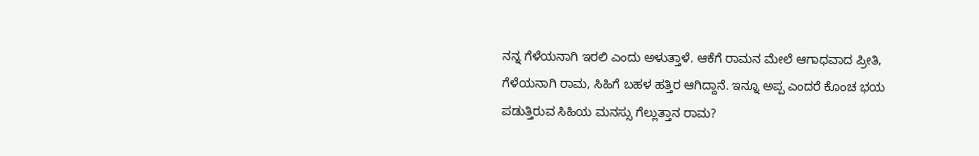ನನ್ನ ಗೆಳೆಯನಾಗಿ ಇರಲಿ ಎಂದು ಅಳುತ್ತಾಳೆ. ಆಕೆಗೆ ರಾಮನ ಮೇಲೆ ಆಗಾಧವಾದ ಪ್ರೀತಿ, ಗೆಳೆಯನಾಗಿ ರಾಮ, ಸಿಹಿಗೆ ಬಹಳ ಹತ್ತಿರ ಆಗಿದ್ದಾನೆ. ಇನ್ನೂ ಅಪ್ಪ ಎಂದರೆ ಕೊಂಚ ಭಯ ಪಡುತ್ತಿರುವ ಸಿಹಿಯ ಮನಸ್ಸು ಗೆಲ್ಲುತ್ತಾನ ರಾಮ?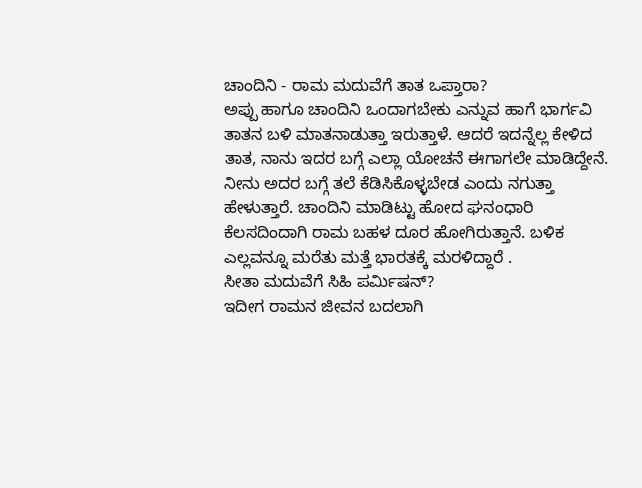ಚಾಂದಿನಿ - ರಾಮ ಮದುವೆಗೆ ತಾತ ಒಪ್ತಾರಾ?
ಅಪ್ಪು ಹಾಗೂ ಚಾಂದಿನಿ ಒಂದಾಗಬೇಕು ಎನ್ನುವ ಹಾಗೆ ಭಾರ್ಗವಿ ತಾತನ ಬಳಿ ಮಾತನಾಡುತ್ತಾ ಇರುತ್ತಾಳೆ. ಆದರೆ ಇದನ್ನೆಲ್ಲ ಕೇಳಿದ ತಾತ, ನಾನು ಇದರ ಬಗ್ಗೆ ಎಲ್ಲಾ ಯೋಚನೆ ಈಗಾಗಲೇ ಮಾಡಿದ್ದೇನೆ. ನೀನು ಅದರ ಬಗ್ಗೆ ತಲೆ ಕೆಡಿಸಿಕೊಳ್ಳಬೇಡ ಎಂದು ನಗುತ್ತಾ ಹೇಳುತ್ತಾರೆ. ಚಾಂದಿನಿ ಮಾಡಿಟ್ಟು ಹೋದ ಘನಂಧಾರಿ ಕೆಲಸದಿಂದಾಗಿ ರಾಮ ಬಹಳ ದೂರ ಹೋಗಿರುತ್ತಾನೆ. ಬಳಿಕ ಎಲ್ಲವನ್ನೂ ಮರೆತು ಮತ್ತೆ ಭಾರತಕ್ಕೆ ಮರಳಿದ್ದಾರೆ .
ಸೀತಾ ಮದುವೆಗೆ ಸಿಹಿ ಪರ್ಮಿಷನ್?
ಇದೀಗ ರಾಮನ ಜೀವನ ಬದಲಾಗಿ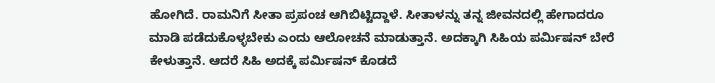ಹೋಗಿದೆ. ರಾಮನಿಗೆ ಸೀತಾ ಪ್ರಪಂಚ ಆಗಿಬಿಟ್ಟಿದ್ದಾಳೆ. ಸೀತಾಳನ್ನು ತನ್ನ ಜೀವನದಲ್ಲಿ ಹೇಗಾದರೂ ಮಾಡಿ ಪಡೆದುಕೊಳ್ಳಬೇಕು ಎಂದು ಆಲೋಚನೆ ಮಾಡುತ್ತಾನೆ. ಅದಕ್ಕಾಗಿ ಸಿಹಿಯ ಪರ್ಮಿಷನ್ ಬೇರೆ ಕೇಳುತ್ತಾನೆ. ಆದರೆ ಸಿಹಿ ಅದಕ್ಕೆ ಪರ್ಮಿಷನ್ ಕೊಡದೆ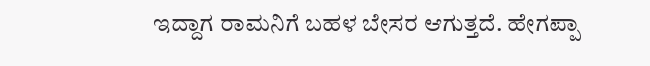ಇದ್ದಾಗ ರಾಮನಿಗೆ ಬಹಳ ಬೇಸರ ಆಗುತ್ತದೆ. ಹೇಗಪ್ಪಾ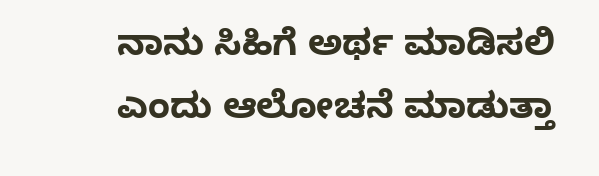ನಾನು ಸಿಹಿಗೆ ಅರ್ಥ ಮಾಡಿಸಲಿ ಎಂದು ಆಲೋಚನೆ ಮಾಡುತ್ತಾ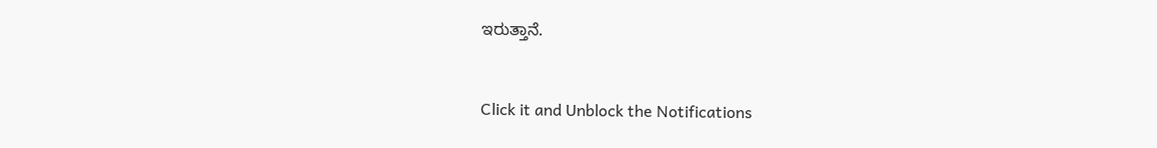ಇರುತ್ತಾನೆ.


Click it and Unblock the Notifications